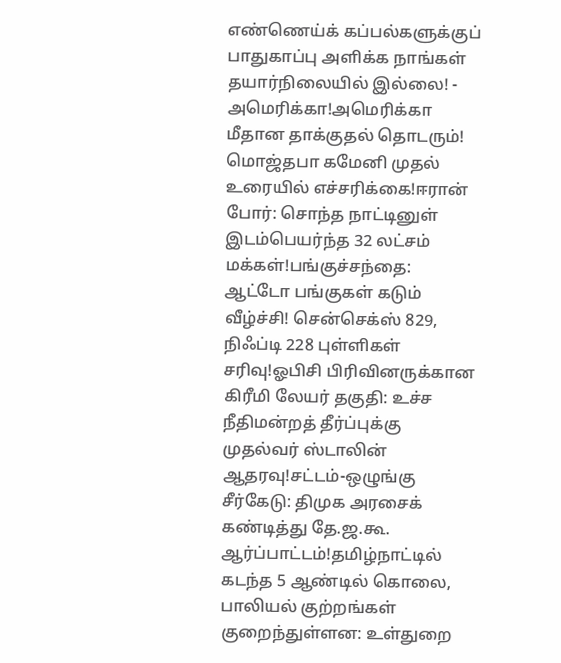எண்ணெய்க் கப்பல்களுக்குப் பாதுகாப்பு அளிக்க நாங்கள் தயார்நிலையில் இல்லை! - அமெரிக்கா!அமெரிக்கா மீதான தாக்குதல் தொடரும்! மொஜ்தபா கமேனி முதல் உரையில் எச்சரிக்கை!ஈரான் போர்: சொந்த நாட்டினுள் இடம்பெயர்ந்த 32 லட்சம் மக்கள்!பங்குச்சந்தை: ஆட்டோ பங்குகள் கடும் வீழ்ச்சி! சென்செக்ஸ் 829, நிஃப்டி 228 புள்ளிகள் சரிவு!ஓபிசி பிரிவினருக்கான கிரீமி லேயர் தகுதி: உச்ச நீதிமன்றத் தீர்ப்புக்கு முதல்வர் ஸ்டாலின் ஆதரவு!சட்டம்-ஒழுங்கு சீர்கேடு: திமுக அரசைக் கண்டித்து தே.ஜ.கூ. ஆர்ப்பாட்டம்!தமிழ்நாட்டில் கடந்த 5 ஆண்டில் கொலை, பாலியல் குற்றங்கள் குறைந்துள்ளன: உள்துறை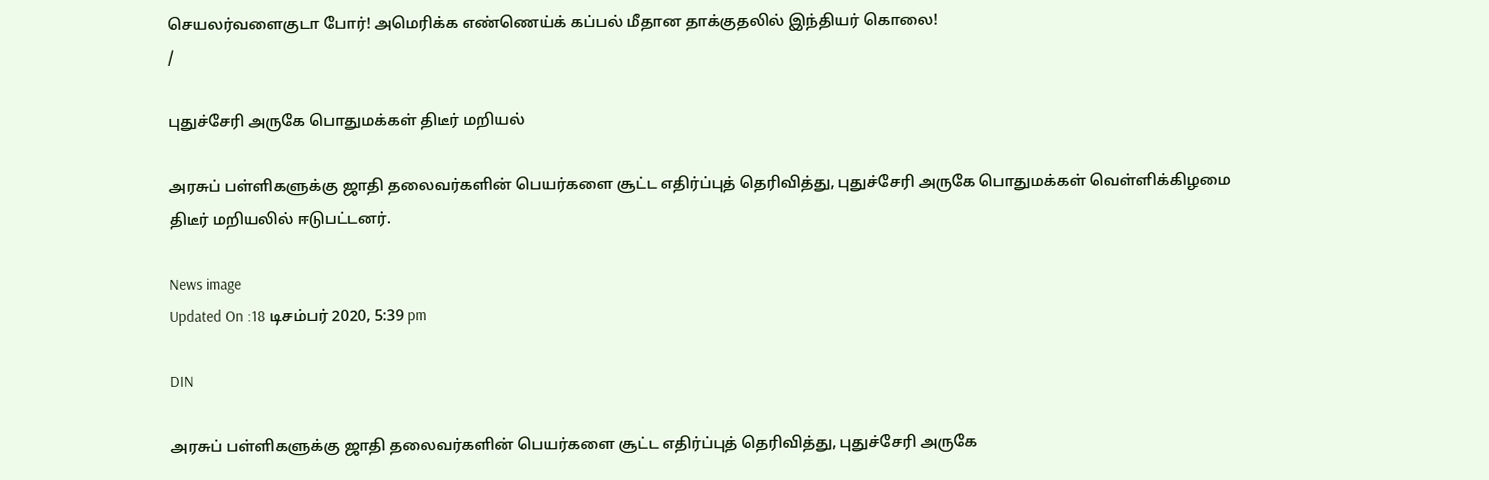செயலர்வளைகுடா போர்! அமெரிக்க எண்ணெய்க் கப்பல் மீதான தாக்குதலில் இந்தியர் கொலை!
/

புதுச்சேரி அருகே பொதுமக்கள் திடீர் மறியல்

அரசுப் பள்ளிகளுக்கு ஜாதி தலைவர்களின் பெயர்களை சூட்ட எதிர்ப்புத் தெரிவித்து, புதுச்சேரி அருகே பொதுமக்கள் வெள்ளிக்கிழமை திடீர் மறியலில் ஈடுபட்டனர்.

News image
Updated On :18 டிசம்பர் 2020, 5:39 pm

DIN

அரசுப் பள்ளிகளுக்கு ஜாதி தலைவர்களின் பெயர்களை சூட்ட எதிர்ப்புத் தெரிவித்து, புதுச்சேரி அருகே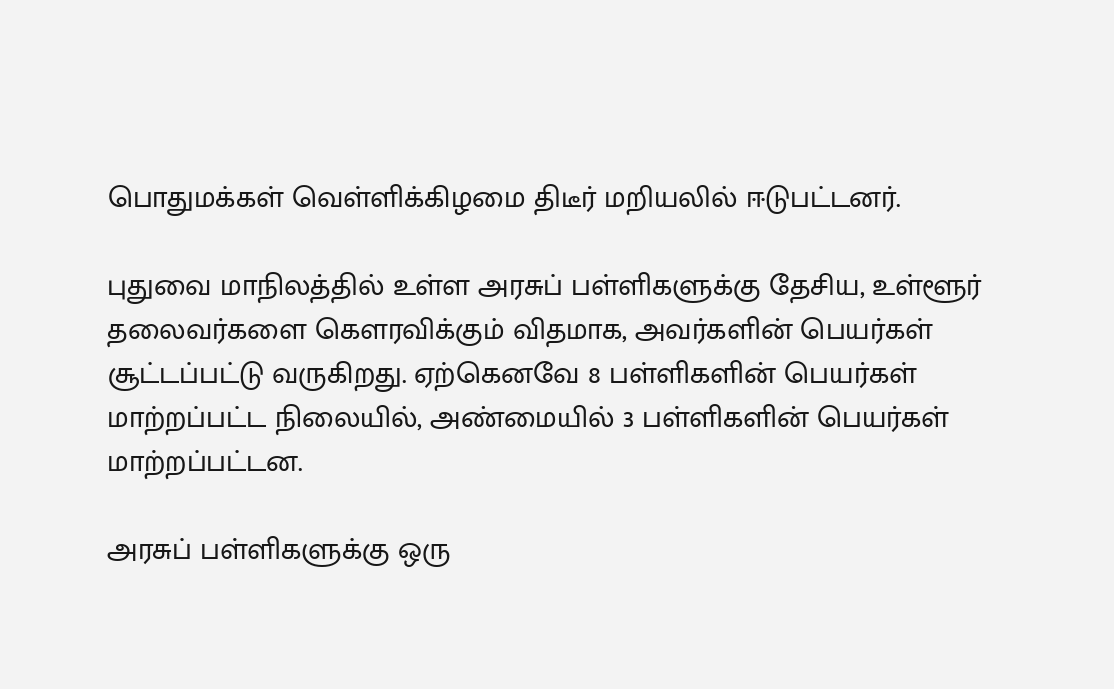பொதுமக்கள் வெள்ளிக்கிழமை திடீர் மறியலில் ஈடுபட்டனர்.

புதுவை மாநிலத்தில் உள்ள அரசுப் பள்ளிகளுக்கு தேசிய, உள்ளூர் தலைவர்களை கௌரவிக்கும் விதமாக, அவர்களின் பெயர்கள் சூட்டப்பட்டு வருகிறது. ஏற்கெனவே 8 பள்ளிகளின் பெயர்கள் மாற்றப்பட்ட நிலையில், அண்மையில் 3 பள்ளிகளின் பெயர்கள் மாற்றப்பட்டன.

அரசுப் பள்ளிகளுக்கு ஒரு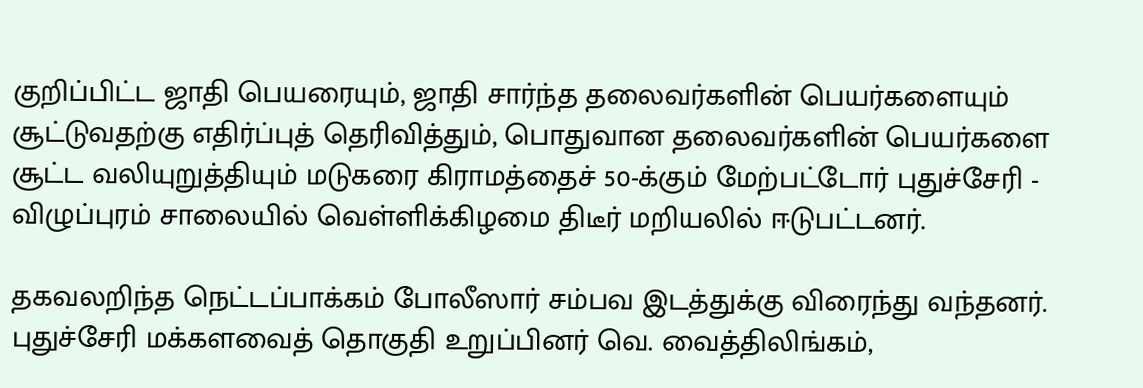குறிப்பிட்ட ஜாதி பெயரையும், ஜாதி சார்ந்த தலைவர்களின் பெயர்களையும் சூட்டுவதற்கு எதிர்ப்புத் தெரிவித்தும், பொதுவான தலைவர்களின் பெயர்களை சூட்ட வலியுறுத்தியும் மடுகரை கிராமத்தைச் 50-க்கும் மேற்பட்டோர் புதுச்சேரி - விழுப்புரம் சாலையில் வெள்ளிக்கிழமை திடீர் மறியலில் ஈடுபட்டனர்.

தகவலறிந்த நெட்டப்பாக்கம் போலீஸார் சம்பவ இடத்துக்கு விரைந்து வந்தனர். புதுச்சேரி மக்களவைத் தொகுதி உறுப்பினர் வெ. வைத்திலிங்கம்,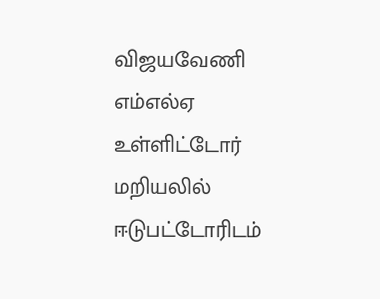விஜயவேணி எம்எல்ஏ உள்ளிட்டோர் மறியலில் ஈடுபட்டோரிடம்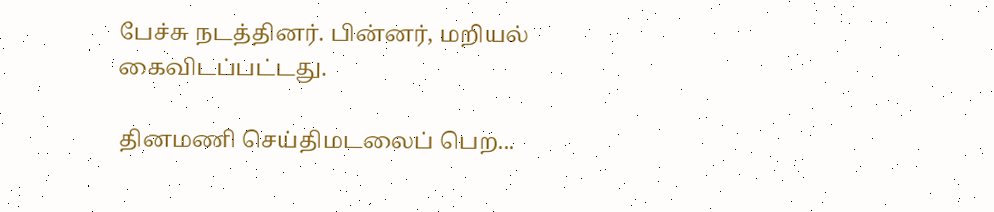பேச்சு நடத்தினர். பின்னர், மறியல் கைவிடப்பட்டது.

தினமணி செய்திமடலைப் பெற...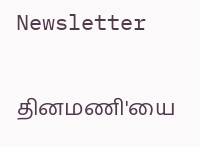Newsletter

தினமணி'யை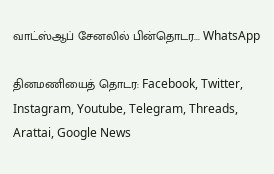வாட்ஸ்ஆப் சேனலில் பின்தொடர... WhatsApp

தினமணியைத் தொடர: Facebook, Twitter, Instagram, Youtube, Telegram, Threads, Arattai, Google News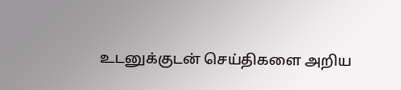உடனுக்குடன் செய்திகளை அறிய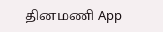தினமணி App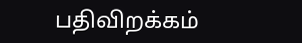பதிவிறக்கம்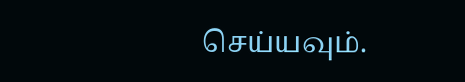செய்யவும்.